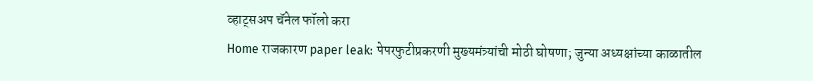व्हाट्सअप चॅनेल फॉलो करा
Home राजकारण paper leak: पेपरफुटीप्रकरणी मुख्यमंत्र्यांची मोठी घोषणा; जुन्या अध्यक्षांच्या काळातील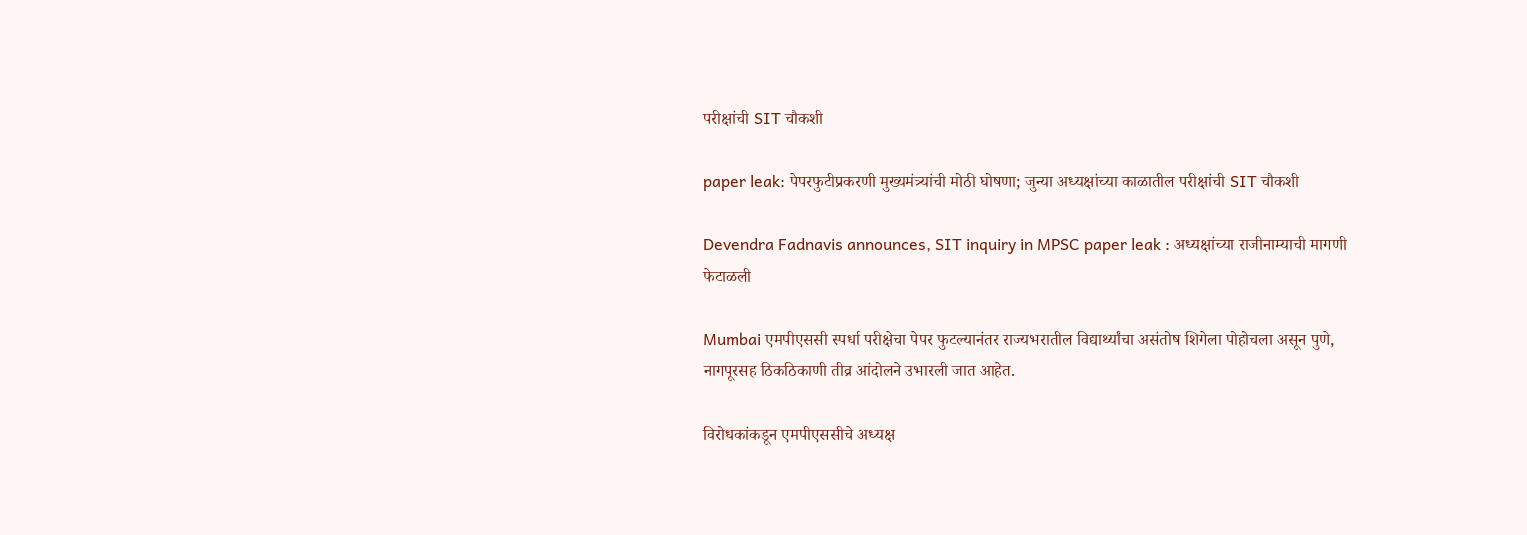परीक्षांची SIT चौकशी

paper leak: पेपरफुटीप्रकरणी मुख्यमंत्र्यांची मोठी घोषणा; जुन्या अध्यक्षांच्या काळातील परीक्षांची SIT चौकशी

Devendra Fadnavis announces, SIT inquiry in MPSC paper leak : अध्यक्षांच्या राजीनाम्याची मागणी फेटाळली

Mumbai एमपीएससी स्पर्धा परीक्षेचा पेपर फुटल्यानंतर राज्यभरातील विद्यार्थ्यांचा असंतोष शिगेला पोहोचला असून पुणे, नागपूरसह ठिकठिकाणी तीव्र आंदोलने उभारली जात आहेत.

विरोधकांकडून एमपीएससीचे अध्यक्ष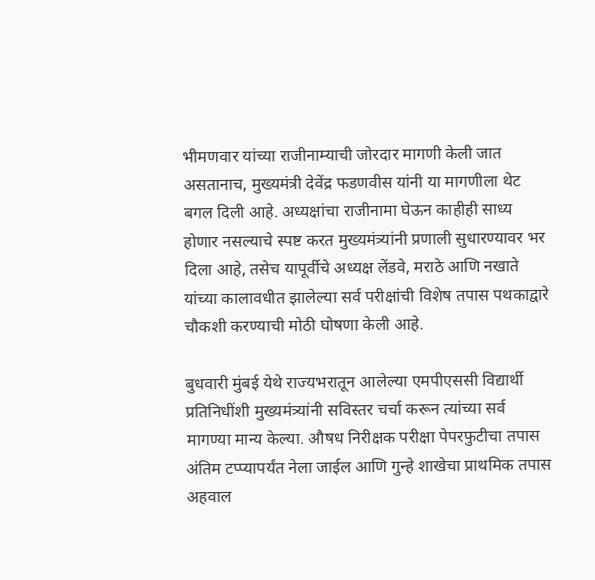भीमणवार यांच्या राजीनाम्याची जोरदार मागणी केली जात असतानाच, मुख्यमंत्री देवेंद्र फडणवीस यांनी या मागणीला थेट बगल दिली आहे. अध्यक्षांचा राजीनामा घेऊन काहीही साध्य होणार नसल्याचे स्पष्ट करत मुख्यमंत्र्यांनी प्रणाली सुधारण्यावर भर दिला आहे, तसेच यापूर्वीचे अध्यक्ष लेंडवे, मराठे आणि नखाते यांच्या कालावधीत झालेल्या सर्व परीक्षांची विशेष तपास पथकाद्वारे चौकशी करण्याची मोठी घोषणा केली आहे.

बुधवारी मुंबई येथे राज्यभरातून आलेल्या एमपीएससी विद्यार्थी प्रतिनिधींशी मुख्यमंत्र्यांनी सविस्तर चर्चा करून त्यांच्या सर्व मागण्या मान्य केल्या. औषध निरीक्षक परीक्षा पेपरफुटीचा तपास अंतिम टप्प्यापर्यंत नेला जाईल आणि गुन्हे शाखेचा प्राथमिक तपास अहवाल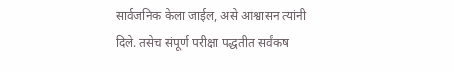सार्वजनिक केला जाईल, असे आश्वासन त्यांनी दिले. तसेच संपूर्ण परीक्षा पद्धतीत सर्वंकष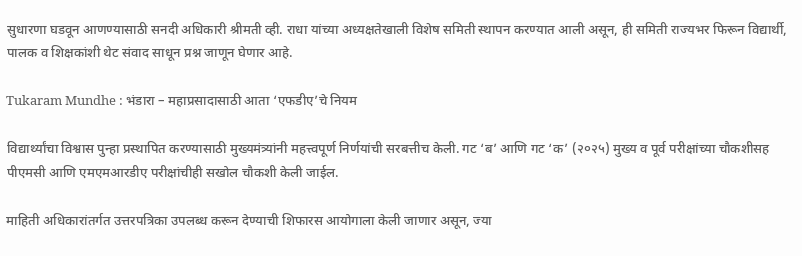सुधारणा घडवून आणण्यासाठी सनदी अधिकारी श्रीमती व्ही. राधा यांच्या अध्यक्षतेखाली विशेष समिती स्थापन करण्यात आली असून, ही समिती राज्यभर फिरून विद्यार्थी, पालक व शिक्षकांशी थेट संवाद साधून प्रश्न जाणून घेणार आहे.

Tukaram Mundhe : भंडारा – महाप्रसादासाठी आता ‘एफडीए’चे नियम

विद्यार्थ्यांचा विश्वास पुन्हा प्रस्थापित करण्यासाठी मुख्यमंत्र्यांनी महत्त्वपूर्ण निर्णयांची सरबत्तीच केली. गट ‘ब’ आणि गट ‘क’ (२०२५) मुख्य व पूर्व परीक्षांच्या चौकशीसह पीएमसी आणि एमएमआरडीए परीक्षांचीही सखोल चौकशी केली जाईल.

माहिती अधिकारांतर्गत उत्तरपत्रिका उपलब्ध करून देण्याची शिफारस आयोगाला केली जाणार असून, ज्या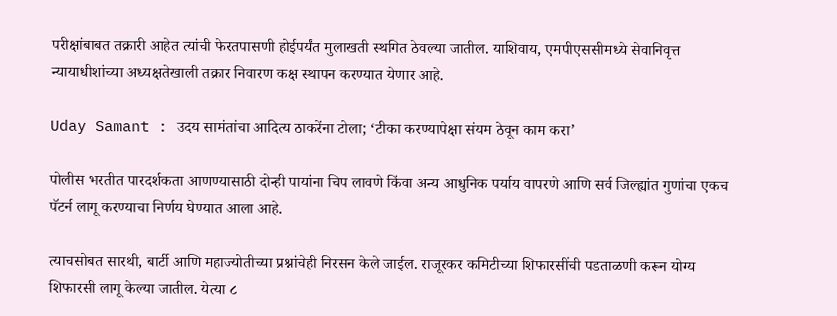परीक्षांबाबत तक्रारी आहेत त्यांची फेरतपासणी होईपर्यंत मुलाखती स्थगित ठेवल्या जातील. याशिवाय, एमपीएससीमध्ये सेवानिवृत्त न्यायाधीशांच्या अध्यक्षतेखाली तक्रार निवारण कक्ष स्थापन करण्यात येणार आहे.

Uday Samant : उदय सामंतांचा आदित्य ठाकरेंना टोला; ‘टीका करण्यापेक्षा संयम ठेवून काम करा’

पोलीस भरतीत पारदर्शकता आणण्यासाठी दोन्ही पायांना चिप लावणे किंवा अन्य आधुनिक पर्याय वापरणे आणि सर्व जिल्ह्यांत गुणांचा एकच पॅटर्न लागू करण्याचा निर्णय घेण्यात आला आहे.

त्याचसोबत सारथी, बार्टी आणि महाज्योतीच्या प्रश्नांचेही निरसन केले जाईल. राजूरकर कमिटीच्या शिफारसींची पडताळणी करून योग्य शिफारसी लागू केल्या जातील. येत्या ८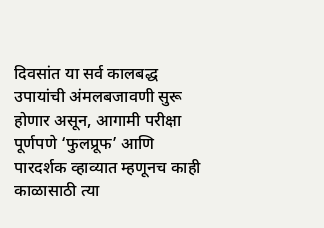दिवसांत या सर्व कालबद्ध उपायांची अंमलबजावणी सुरू होणार असून, आगामी परीक्षा पूर्णपणे ‘फुलप्रूफ’ आणि पारदर्शक व्हाव्यात म्हणूनच काही काळासाठी त्या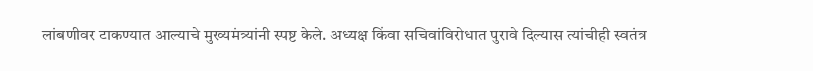लांबणीवर टाकण्यात आल्याचे मुख्यमंत्र्यांनी स्पष्ट केले. अध्यक्ष किंवा सचिवांविरोधात पुरावे दिल्यास त्यांचीही स्वतंत्र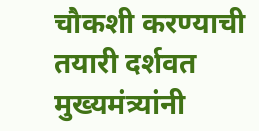चौकशी करण्याची तयारी दर्शवत मुख्यमंत्र्यांनी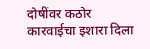दोषींवर कठोर कारवाईचा इशारा दिला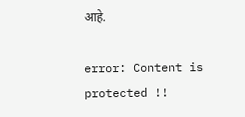आहे.

error: Content is protected !!